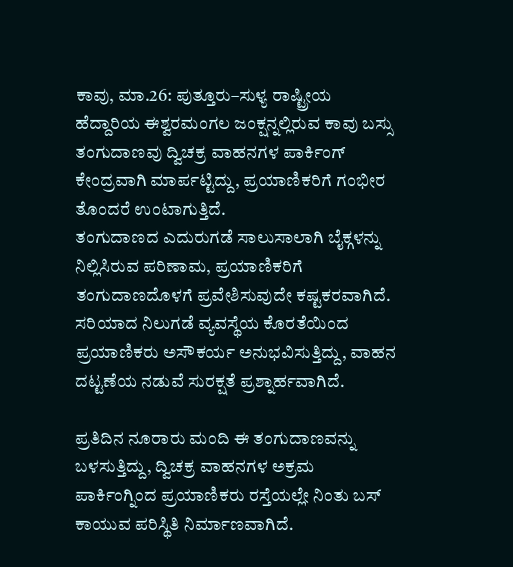ಕಾವು, ಮಾ.26: ಪುತ್ತೂರು–ಸುಳ್ಯ ರಾಷ್ಟ್ರೀಯ ಹೆದ್ದಾರಿಯ ಈಶ್ವರಮಂಗಲ ಜಂಕ್ಷನ್ನಲ್ಲಿರುವ ಕಾವು ಬಸ್ಸು ತಂಗುದಾಣವು ದ್ವಿಚಕ್ರ ವಾಹನಗಳ ಪಾರ್ಕಿಂಗ್ ಕೇಂದ್ರವಾಗಿ ಮಾರ್ಪಟ್ಟಿದ್ದು, ಪ್ರಯಾಣಿಕರಿಗೆ ಗಂಭೀರ ತೊಂದರೆ ಉಂಟಾಗುತ್ತಿದೆ.
ತಂಗುದಾಣದ ಎದುರುಗಡೆ ಸಾಲುಸಾಲಾಗಿ ಬೈಕ್ಗಳನ್ನು ನಿಲ್ಲಿಸಿರುವ ಪರಿಣಾಮ, ಪ್ರಯಾಣಿಕರಿಗೆ ತಂಗುದಾಣದೊಳಗೆ ಪ್ರವೇಶಿಸುವುದೇ ಕಷ್ಟಕರವಾಗಿದೆ. ಸರಿಯಾದ ನಿಲುಗಡೆ ವ್ಯವಸ್ಥೆಯ ಕೊರತೆಯಿಂದ ಪ್ರಯಾಣಿಕರು ಅಸೌಕರ್ಯ ಅನುಭವಿಸುತ್ತಿದ್ದು, ವಾಹನ ದಟ್ಟಣೆಯ ನಡುವೆ ಸುರಕ್ಷತೆ ಪ್ರಶ್ನಾರ್ಹವಾಗಿದೆ.

ಪ್ರತಿದಿನ ನೂರಾರು ಮಂದಿ ಈ ತಂಗುದಾಣವನ್ನು ಬಳಸುತ್ತಿದ್ದು, ದ್ವಿಚಕ್ರ ವಾಹನಗಳ ಅಕ್ರಮ ಪಾರ್ಕಿಂಗ್ನಿಂದ ಪ್ರಯಾಣಿಕರು ರಸ್ತೆಯಲ್ಲೇ ನಿಂತು ಬಸ್ ಕಾಯುವ ಪರಿಸ್ಥಿತಿ ನಿರ್ಮಾಣವಾಗಿದೆ.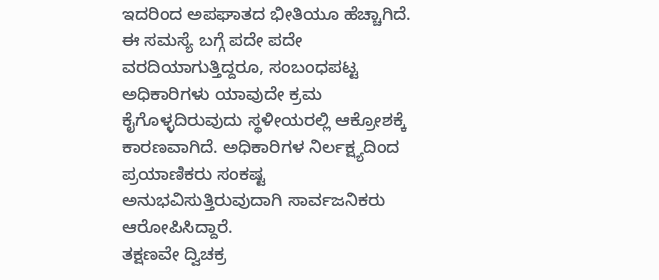ಇದರಿಂದ ಅಪಘಾತದ ಭೀತಿಯೂ ಹೆಚ್ಚಾಗಿದೆ.
ಈ ಸಮಸ್ಯೆ ಬಗ್ಗೆ ಪದೇ ಪದೇ ವರದಿಯಾಗುತ್ತಿದ್ದರೂ, ಸಂಬಂಧಪಟ್ಟ ಅಧಿಕಾರಿಗಳು ಯಾವುದೇ ಕ್ರಮ ಕೈಗೊಳ್ಳದಿರುವುದು ಸ್ಥಳೀಯರಲ್ಲಿ ಆಕ್ರೋಶಕ್ಕೆ ಕಾರಣವಾಗಿದೆ. ಅಧಿಕಾರಿಗಳ ನಿರ್ಲಕ್ಷ್ಯದಿಂದ ಪ್ರಯಾಣಿಕರು ಸಂಕಷ್ಟ ಅನುಭವಿಸುತ್ತಿರುವುದಾಗಿ ಸಾರ್ವಜನಿಕರು ಆರೋಪಿಸಿದ್ದಾರೆ.
ತಕ್ಷಣವೇ ದ್ವಿಚಕ್ರ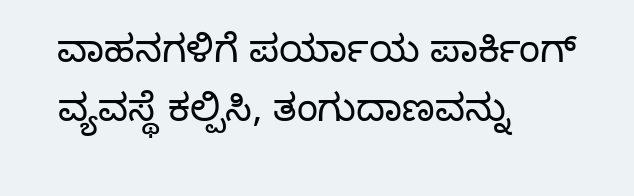ವಾಹನಗಳಿಗೆ ಪರ್ಯಾಯ ಪಾರ್ಕಿಂಗ್ ವ್ಯವಸ್ಥೆ ಕಲ್ಪಿಸಿ, ತಂಗುದಾಣವನ್ನು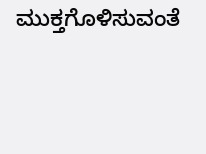ಮುಕ್ತಗೊಳಿಸುವಂತೆ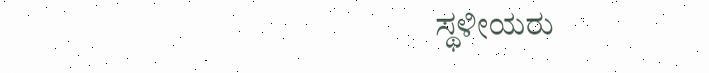ಸ್ಥಳೀಯರು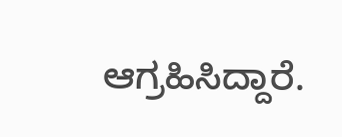ಆಗ್ರಹಿಸಿದ್ದಾರೆ.